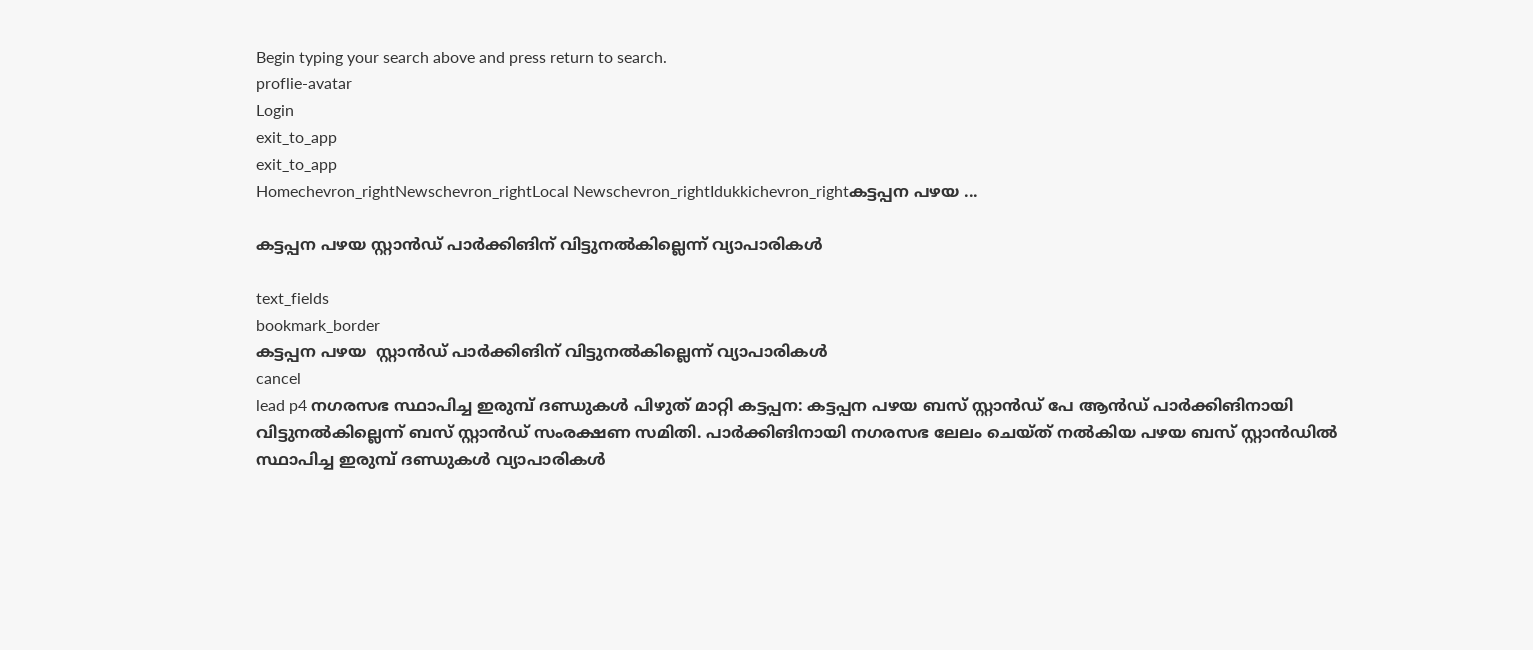Begin typing your search above and press return to search.
proflie-avatar
Login
exit_to_app
exit_to_app
Homechevron_rightNewschevron_rightLocal Newschevron_rightIdukkichevron_rightകട്ടപ്പന പഴയ ...

കട്ടപ്പന പഴയ സ്റ്റാൻഡ് പാർക്കിങിന് വിട്ടുനൽകില്ലെന്ന് വ്യാപാരികൾ

text_fields
bookmark_border
കട്ടപ്പന പഴയ  സ്റ്റാൻഡ് പാർക്കിങിന് വിട്ടുനൽകില്ലെന്ന് വ്യാപാരികൾ
cancel
lead p4 നഗരസഭ സ്ഥാപിച്ച ഇരുമ്പ് ദണ്ഡുകൾ പിഴുത് മാറ്റി കട്ടപ്പന: കട്ടപ്പന പഴയ ബസ് സ്റ്റാൻഡ് പേ ആൻഡ് പാർക്കിങിനായി വിട്ടുനൽകില്ലെന്ന് ബസ് സ്റ്റാൻഡ് സംരക്ഷണ സമിതി. പാർക്കിങിനായി നഗരസഭ ലേലം ചെയ്ത് നൽകിയ പഴയ ബസ് സ്റ്റാൻഡിൽ സ്ഥാപിച്ച ഇരുമ്പ് ദണ്ഡുകൾ വ്യാപാരികൾ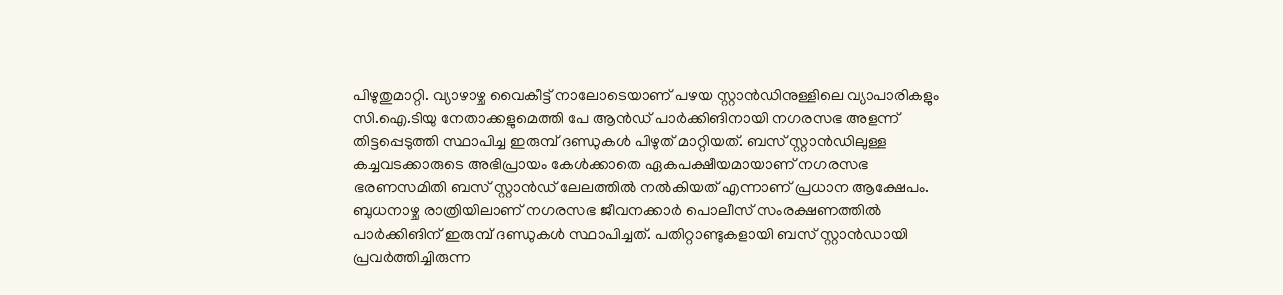പിഴുതുമാറ്റി. വ്യാഴാഴ്ച വൈകീട്ട് നാലോടെയാണ് പഴയ സ്റ്റാൻഡിനുള്ളിലെ വ്യാപാരികളും സി.ഐ.ടിയു നേതാക്കളുമെത്തി പേ ആൻഡ് പാർക്കിങിനായി നഗരസഭ അളന്ന് തിട്ടപ്പെടുത്തി സ്ഥാപിച്ച ഇരുമ്പ് ദണ്ഡുകൾ പിഴുത് മാറ്റിയത്. ബസ് സ്റ്റാൻഡിലുള്ള കച്ചവടക്കാരുടെ അഭിപ്രായം കേൾക്കാതെ ഏകപക്ഷീയമായാണ് നഗരസഭ ഭരണസമിതി ബസ് സ്റ്റാൻഡ് ലേലത്തിൽ നൽകിയത് എന്നാണ് പ്രധാന ആക്ഷേപം. ബുധനാഴ്ച രാത്രിയിലാണ് നഗരസഭ ജീവനക്കാർ പൊലീസ് സംരക്ഷണത്തിൽ പാർക്കിങിന് ഇരുമ്പ് ദണ്ഡുകൾ സ്ഥാപിച്ചത്. പതിറ്റാണ്ടുകളായി ബസ് സ്റ്റാൻഡായി പ്രവർത്തിച്ചിരുന്ന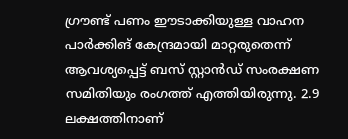ഗ്രൗണ്ട് പണം ഈടാക്കിയുള്ള വാഹന പാർക്കിങ് കേന്ദ്രമായി മാറ്റരുതെന്ന് ആവശ്യപ്പെട്ട് ബസ് സ്റ്റാൻഡ് സംരക്ഷണ സമിതിയും രംഗത്ത് എത്തിയിരുന്നു. 2.9 ലക്ഷത്തിനാണ്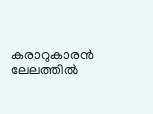കരാറുകാരൻ ലേലത്തിൽ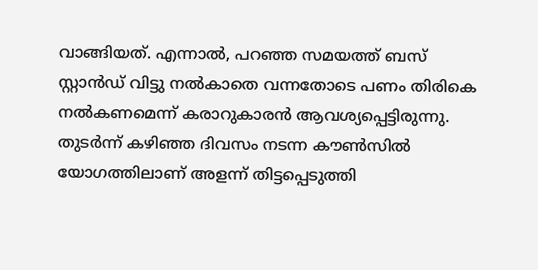വാങ്ങിയത്. എന്നാൽ, പറഞ്ഞ സമയത്ത് ബസ് സ്റ്റാൻഡ് വിട്ടു നൽകാതെ വന്നതോടെ പണം തിരികെ നൽകണമെന്ന് കരാറുകാരൻ ആവശ്യപ്പെട്ടിരുന്നു. തുടർന്ന് കഴിഞ്ഞ ദിവസം നടന്ന കൗൺസിൽ യോഗത്തിലാണ് അളന്ന് തിട്ടപ്പെടുത്തി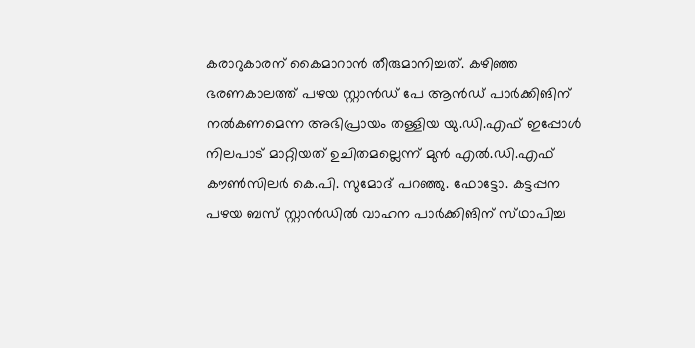കരാറുകാരന് കൈമാറാൻ തീരുമാനിച്ചത്. കഴിഞ്ഞ ഭരണകാലത്ത് പഴയ സ്റ്റാൻഡ് പേ ആൻഡ് പാർക്കിങിന് നൽകണമെന്ന അഭിപ്രായം തള്ളിയ യു.ഡി.എഫ് ഇപ്പോൾ നിലപാട് മാറ്റിയത് ഉചിതമല്ലെന്ന് മുൻ എൽ.ഡി.എഫ് കൗൺസിലർ കെ.പി. സുമോദ് പറഞ്ഞു. ഫോട്ടോ. കട്ടപ്പന പഴയ ബസ് സ്റ്റാൻഡിൽ വാഹന പാർക്കിങിന് സ്‌ഥാപിച്ച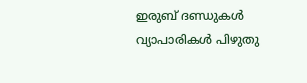ഇരുബ് ദണ്ഡുകൾ വ്യാപാരികൾ പിഴുതു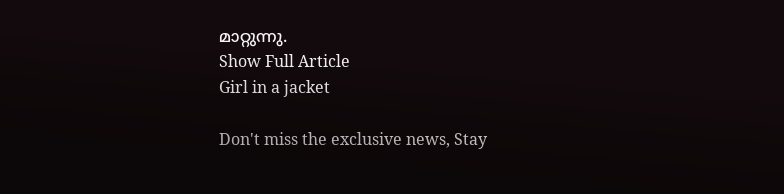മാറ്റുന്നു.
Show Full Article
Girl in a jacket

Don't miss the exclusive news, Stay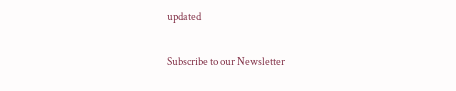updated

Subscribe to our Newsletter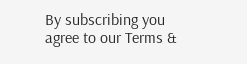By subscribing you agree to our Terms &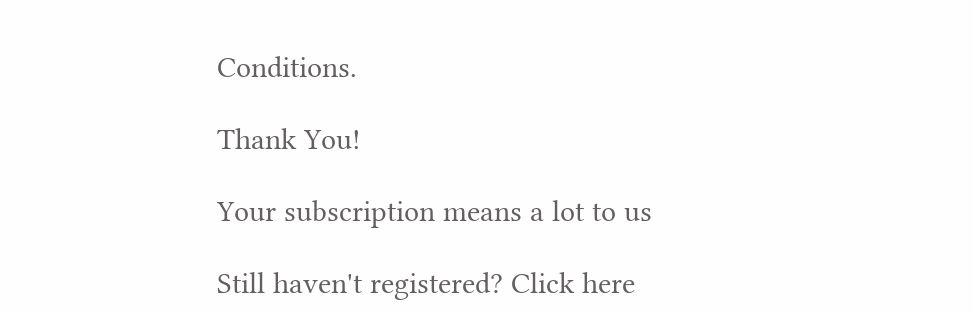Conditions.

Thank You!

Your subscription means a lot to us

Still haven't registered? Click here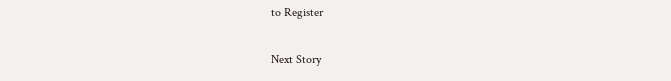to Register

Next Story